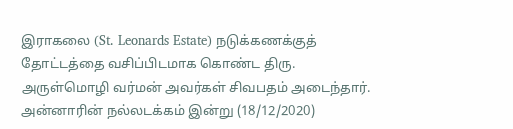இராகலை (St. Leonards Estate) நடுக்கணக்குத் தோட்டத்தை வசிப்பிடமாக கொண்ட திரு. அருள்மொழி வர்மன் அவர்கள் சிவபதம் அடைந்தார்.
அன்னாரின் நல்லடக்கம் இன்று (18/12/2020)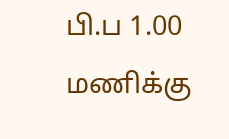பி.ப 1.00 மணிக்கு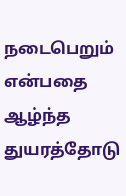நடைபெறும் என்பதை ஆழ்ந்த துயரத்தோடு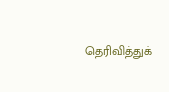தெரிவித்துக்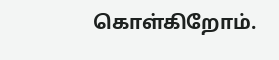கொள்கிறோம்.